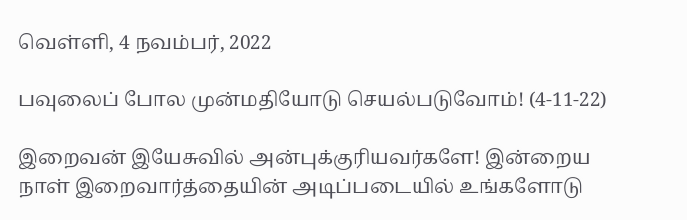வெள்ளி, 4 நவம்பர், 2022

பவுலைப் போல முன்மதியோடு செயல்படுவோம்! (4-11-22)

இறைவன் இயேசுவில் அன்புக்குரியவர்களே! இன்றைய நாள் இறைவார்த்தையின் அடிப்படையில் உங்களோடு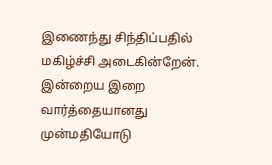இணைந்து சிந்திப்பதில் மகிழ்ச்சி அடைகின்றேன்.
இன்றைய இறை வார்த்தையானது முன்மதியோடு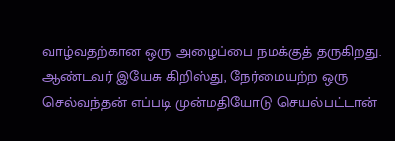வாழ்வதற்கான ஒரு அழைப்பை நமக்குத் தருகிறது. ஆண்டவர் இயேசு கிறிஸ்து, நேர்மையற்ற ஒரு செல்வந்தன் எப்படி முன்மதியோடு செயல்பட்டான்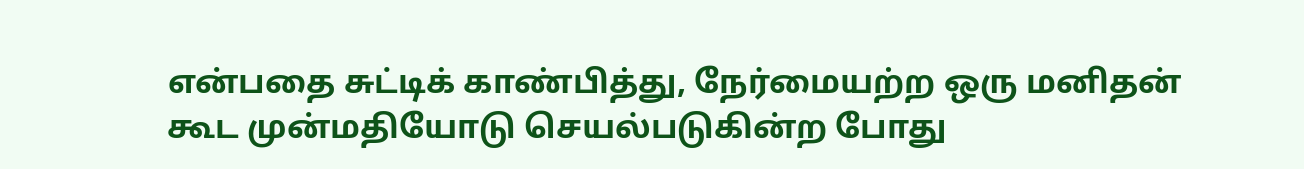என்பதை சுட்டிக் காண்பித்து, நேர்மையற்ற ஒரு மனிதன் கூட முன்மதியோடு செயல்படுகின்ற போது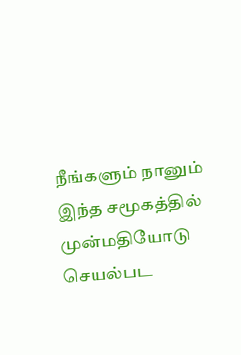நீங்களும் நானும் இந்த சமூகத்தில் முன்மதியோடு செயல்பட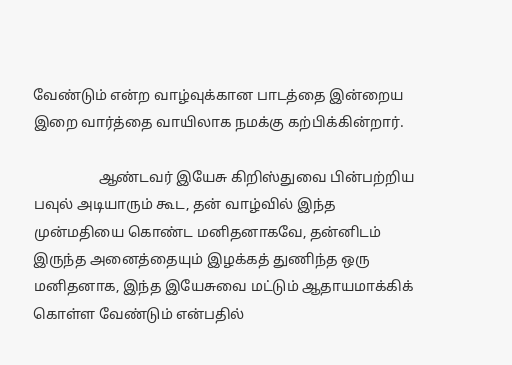வேண்டும் என்ற வாழ்வுக்கான பாடத்தை இன்றைய இறை வார்த்தை வாயிலாக நமக்கு கற்பிக்கின்றார்.

                  ஆண்டவர் இயேசு கிறிஸ்துவை பின்பற்றிய பவுல் அடியாரும் கூட, தன் வாழ்வில் இந்த முன்மதியை கொண்ட மனிதனாகவே, தன்னிடம் இருந்த அனைத்தையும் இழக்கத் துணிந்த ஒரு மனிதனாக, இந்த இயேசுவை மட்டும் ஆதாயமாக்கிக் கொள்ள வேண்டும் என்பதில்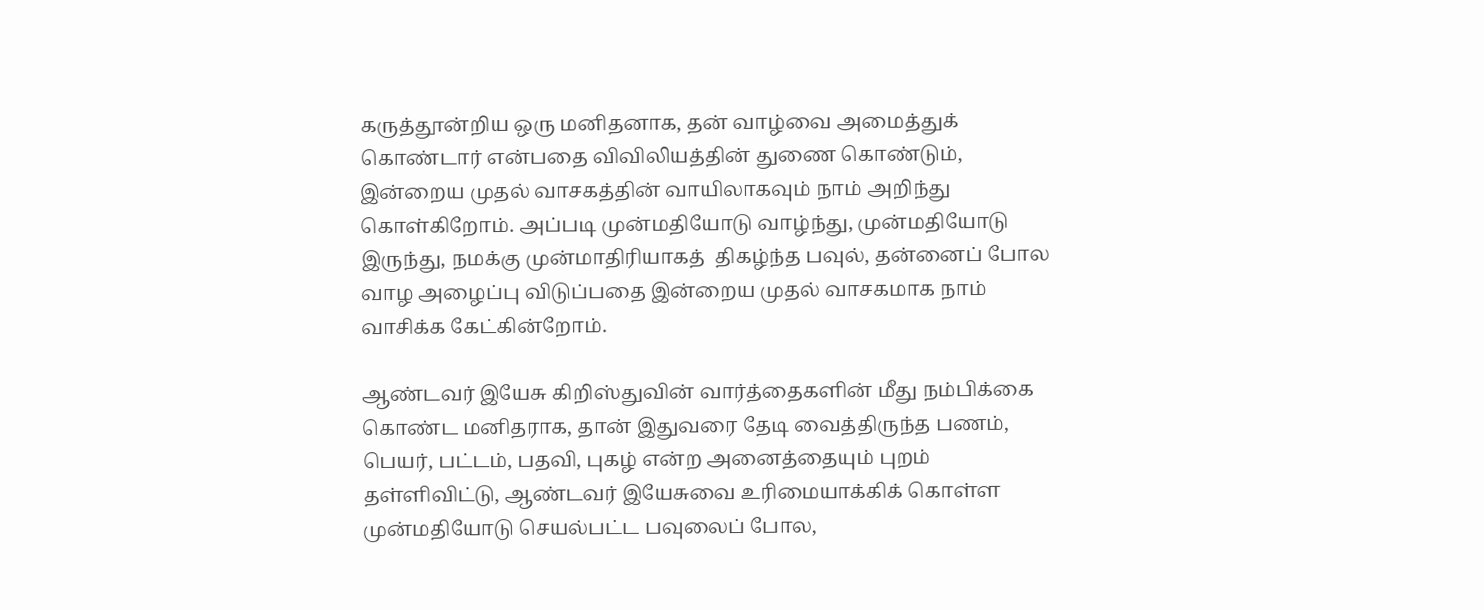கருத்தூன்றிய ஒரு மனிதனாக, தன் வாழ்வை அமைத்துக் கொண்டார் என்பதை விவிலியத்தின் துணை கொண்டும், இன்றைய முதல் வாசகத்தின் வாயிலாகவும் நாம் அறிந்து கொள்கிறோம். அப்படி முன்மதியோடு வாழ்ந்து, முன்மதியோடு இருந்து, நமக்கு முன்மாதிரியாகத்  திகழ்ந்த பவுல், தன்னைப் போல வாழ அழைப்பு விடுப்பதை இன்றைய முதல் வாசகமாக நாம் வாசிக்க கேட்கின்றோம்.

ஆண்டவர் இயேசு கிறிஸ்துவின் வார்த்தைகளின் மீது நம்பிக்கை கொண்ட மனிதராக, தான் இதுவரை தேடி வைத்திருந்த பணம், பெயர், பட்டம், பதவி, புகழ் என்ற அனைத்தையும் புறம் தள்ளிவிட்டு, ஆண்டவர் இயேசுவை உரிமையாக்கிக் கொள்ள முன்மதியோடு செயல்பட்ட பவுலைப் போல,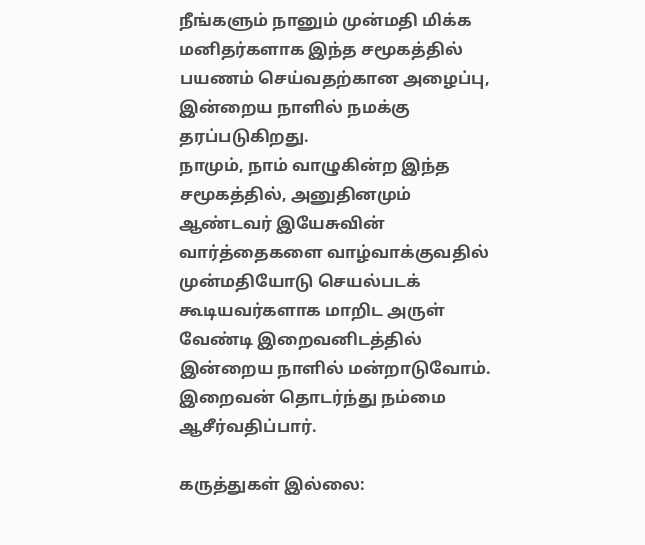நீங்களும் நானும் முன்மதி மிக்க மனிதர்களாக இந்த சமூகத்தில் பயணம் செய்வதற்கான அழைப்பு, இன்றைய நாளில் நமக்கு தரப்படுகிறது.
நாமும், நாம் வாழுகின்ற இந்த சமூகத்தில், அனுதினமும் ஆண்டவர் இயேசுவின் வார்த்தைகளை வாழ்வாக்குவதில் முன்மதியோடு செயல்படக் கூடியவர்களாக மாறிட அருள் வேண்டி இறைவனிடத்தில்  இன்றைய நாளில் மன்றாடுவோம்.  இறைவன் தொடர்ந்து நம்மை ஆசீர்வதிப்பார்.

கருத்துகள் இல்லை: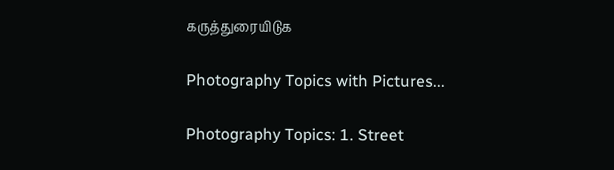கருத்துரையிடுக

Photography Topics with Pictures...

Photography Topics: 1. Street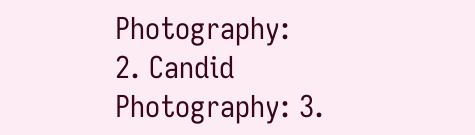Photography:  2. Candid Photography: 3.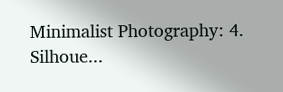Minimalist Photography: 4. Silhoue...